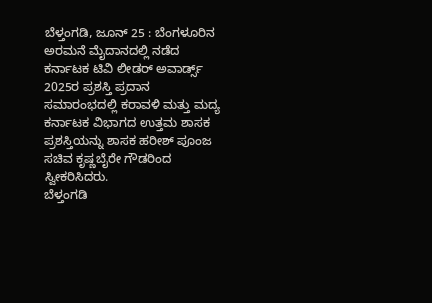ಬೆಳ್ತಂಗಡಿ, ಜೂನ್ 25 : ಬೆಂಗಳೂರಿನ ಅರಮನೆ ಮೈದಾನದಲ್ಲಿ ನಡೆದ ಕರ್ನಾಟಕ ಟಿವಿ ಲೀಡರ್ ಅವಾರ್ಡ್ಸ್ 2025ರ ಪ್ರಶಸ್ತಿ ಪ್ರದಾನ ಸಮಾರಂಭದಲ್ಲಿ ಕರಾವಳಿ ಮತ್ತು ಮದ್ಯ ಕರ್ನಾಟಕ ವಿಭಾಗದ ಉತ್ತಮ ಶಾಸಕ ಪ್ರಶಸ್ತಿಯನ್ನು ಶಾಸಕ ಹರೀಶ್ ಪೂಂಜ ಸಚಿವ ಕೃಷ್ಣಬೈರೇ ಗೌಡರಿಂದ ಸ್ವೀಕರಿಸಿದರು.
ಬೆಳ್ತಂಗಡಿ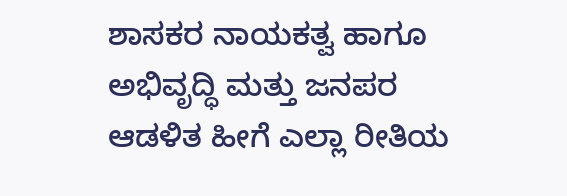ಶಾಸಕರ ನಾಯಕತ್ವ ಹಾಗೂ ಅಭಿವೃದ್ಧಿ ಮತ್ತು ಜನಪರ ಆಡಳಿತ ಹೀಗೆ ಎಲ್ಲಾ ರೀತಿಯ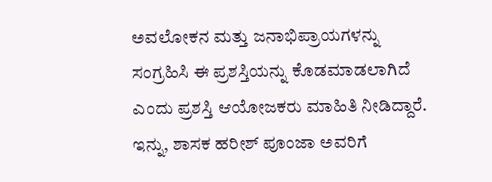ಅವಲೋಕನ ಮತ್ತು ಜನಾಭಿಪ್ರಾಯಗಳನ್ನು ಸಂಗ್ರಹಿಸಿ ಈ ಪ್ರಶಸ್ತಿಯನ್ನು ಕೊಡಮಾಡಲಾಗಿದೆ ಎಂದು ಪ್ರಶಸ್ತಿ ಆಯೋಜಕರು ಮಾಹಿತಿ ನೀಡಿದ್ದಾರೆ.
ಇನ್ನು, ಶಾಸಕ ಹರೀಶ್ ಪೂಂಜಾ ಅವರಿಗೆ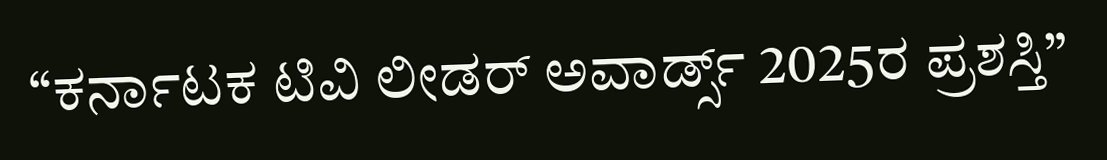“ಕರ್ನಾಟಕ ಟಿವಿ ಲೀಡರ್ ಅವಾರ್ಡ್ಸ್ 2025ರ ಪ್ರಶಸ್ತಿ”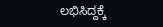ಲಭಿಸಿದ್ದಕ್ಕೆ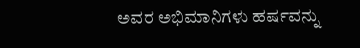ಅವರ ಅಭಿಮಾನಿಗಳು ಹರ್ಷವನ್ನು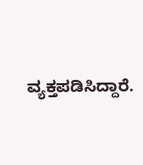ವ್ಯಕ್ತಪಡಿಸಿದ್ದಾರೆ.